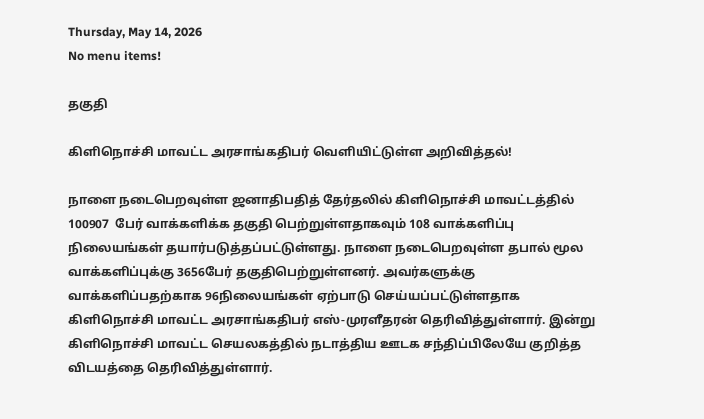Thursday, May 14, 2026
No menu items!

தகுதி

கிளிநொச்சி மாவட்ட அரசாங்கதிபர் வெளியிட்டுள்ள அறிவித்தல்!

நாளை நடைபெறவுள்ள ஜனாதிபதித் தேர்தலில் கிளிநொச்சி மாவட்டத்தில் 100907  பேர் வாக்களிக்க தகுதி பெற்றுள்ளதாகவும் 108 வாக்களிப்பு நிலையங்கள் தயார்படுத்தப்பட்டுள்ளது. நாளை நடைபெறவுள்ள தபால் மூல வாக்களிப்புக்கு 3656பேர் தகுதிபெற்றுள்ளனர். அவர்களுக்கு வாக்களிப்பதற்காக 96நிலையங்கள் ஏற்பாடு செய்யப்பட்டுள்ளதாக கிளிநொச்சி மாவட்ட அரசாங்கதிபர் எஸ்-முரளீதரன் தெரிவித்துள்ளார். இன்று கிளிநொச்சி மாவட்ட செயலகத்தில் நடாத்திய ஊடக சந்திப்பிலேயே குறித்த விடயத்தை தெரிவித்துள்ளார்.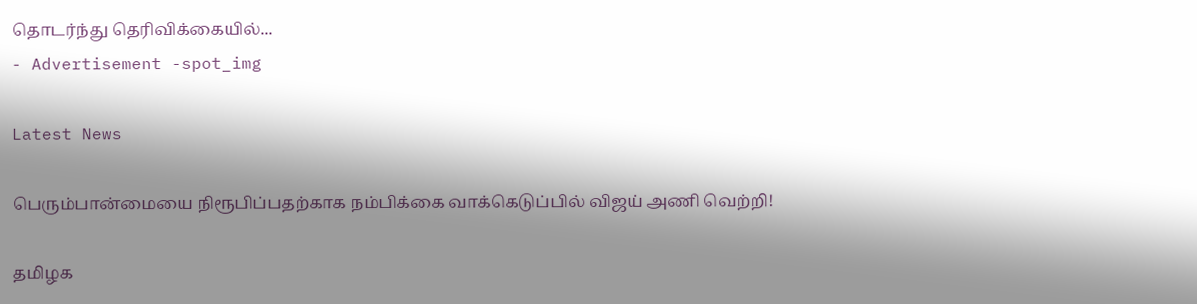தொடர்ந்து தெரிவிக்கையில்...
- Advertisement -spot_img

Latest News

பெரும்பான்மையை நிரூபிப்பதற்காக நம்பிக்கை வாக்கெடுப்பில் விஜய் அணி வெற்றி!

தமிழக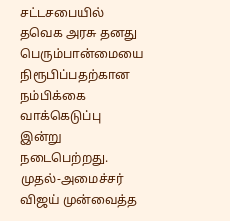சட்டசபையில் தவெக அரசு தனது பெரும்பான்மையை நிரூபிப்பதற்கான நம்பிக்கை வாக்கெடுப்பு இன்று நடைபெற்றது. முதல்-அமைச்சர் விஜய் முன்வைத்த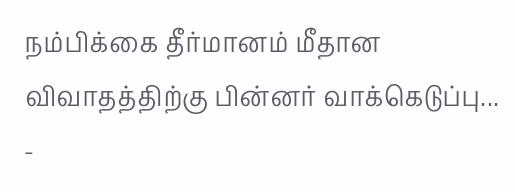நம்பிக்கை தீர்மானம் மீதான விவாதத்திற்கு பின்னர் வாக்கெடுப்பு...
-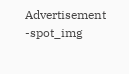Advertisement -spot_img